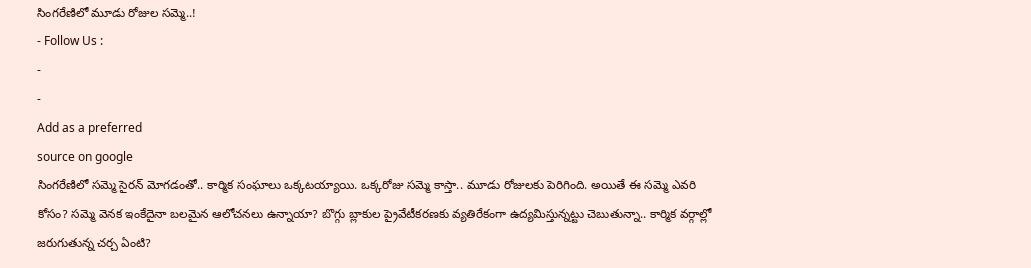సింగరేణిలో మూడు రోజుల సమ్మె..!
- Follow Us :
-
-
Add as a preferred
source on google
సింగరేణిలో సమ్మె సైరన్ మోగడంతో.. కార్మిక సంఘాలు ఒక్కటయ్యాయి. ఒక్కరోజు సమ్మె కాస్తా.. మూడు రోజులకు పెరిగింది. అయితే ఈ సమ్మె ఎవరి కోసం? సమ్మె వెనక ఇంకేదైనా బలమైన ఆలోచనలు ఉన్నాయా? బొగ్గు బ్లాకుల ప్రైవేటీకరణకు వ్యతిరేకంగా ఉద్యమిస్తున్నట్టు చెబుతున్నా.. కార్మిక వర్గాల్లో జరుగుతున్న చర్చ ఏంటి?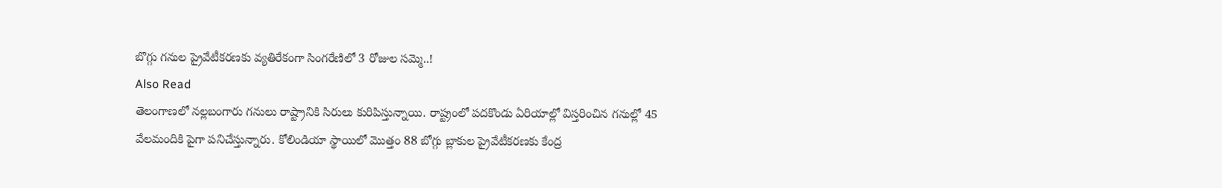బొగ్గు గనుల ప్రైవేటీకరణకు వ్యతిరేకంగా సింగరేణిలో 3 రోజుల సమ్మె..!
Also Read
తెలంగాణలో నల్లబంగారు గనులు రాష్ట్రానికి సిరులు కురిపిస్తున్నాయి. రాష్ట్రంలో పదకొండు ఏరియాల్లో విస్తరించిన గనుల్లో 45 వేలమందికి పైగా పనిచేస్తున్నారు. కోలిండియా స్థాయిలో మొత్తం 88 బోగ్గు బ్లాకుల ప్రైవేటీకరణకు కేంద్ర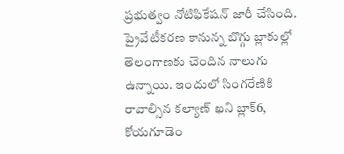ప్రభుత్వం నోటిఫికేషన్ జారీ చేసింది. ప్రైవేటీకరణ కానున్న బొగ్గు బ్లాకుల్లో తెలంగాణకు చెందిన నాలుగు ఉన్నాయి. ఇందులో సింగరేణికి రావాల్సిన కల్యాణ్ ఖని బ్లాక్6, కోయగూడెం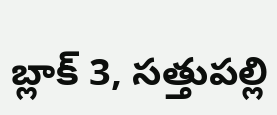బ్లాక్ 3, సత్తుపల్లి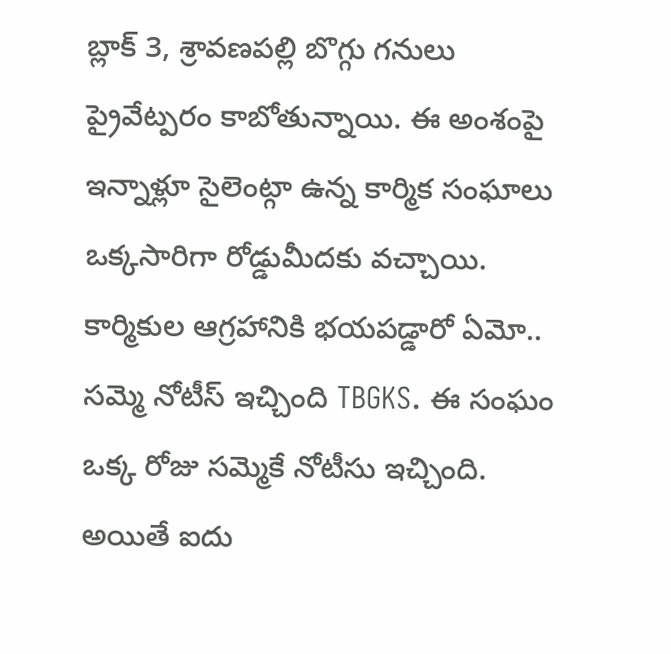బ్లాక్ 3, శ్రావణపల్లి బొగ్గు గనులు ప్రైవేట్పరం కాబోతున్నాయి. ఈ అంశంపై ఇన్నాళ్లూ సైలెంట్గా ఉన్న కార్మిక సంఘాలు ఒక్కసారిగా రోడ్డుమీదకు వచ్చాయి. కార్మికుల ఆగ్రహానికి భయపడ్డారో ఏమో.. సమ్మె నోటీస్ ఇచ్చింది TBGKS. ఈ సంఘం ఒక్క రోజు సమ్మెకే నోటీసు ఇచ్చింది. అయితే ఐదు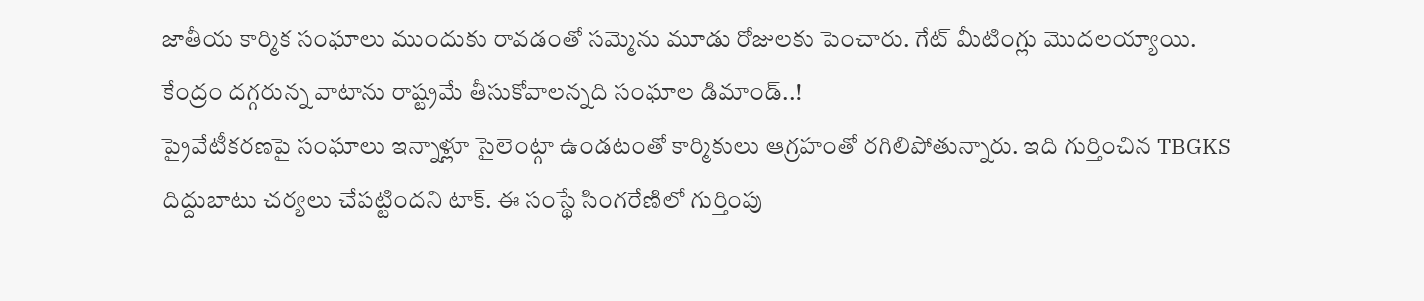జాతీయ కార్మిక సంఘాలు ముందుకు రావడంతో సమ్మెను మూడు రోజులకు పెంచారు. గేట్ మీటింగ్లు మొదలయ్యాయి.
కేంద్రం దగ్గరున్న వాటాను రాష్ట్రమే తీసుకోవాలన్నది సంఘాల డిమాండ్..!
ప్రైవేటీకరణపై సంఘాలు ఇన్నాళ్లూ సైలెంట్గా ఉండటంతో కార్మికులు ఆగ్రహంతో రగిలిపోతున్నారు. ఇది గుర్తించిన TBGKS దిద్దుబాటు చర్యలు చేపట్టిందని టాక్. ఈ సంస్థే సింగరేణిలో గుర్తింపు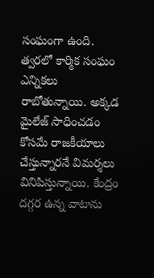సంఘంగా ఉంది. త్వరలో కార్మిక సంఘం ఎన్నికలు రాబోతున్నాయి. అక్కడ మైలేజ్ సాధించడం కోసమే రాజకీయాలు చేస్తున్నారనే విమర్శలు వినిపిస్తున్నాయి. కేంద్రం దగ్గర ఉన్న వాటాను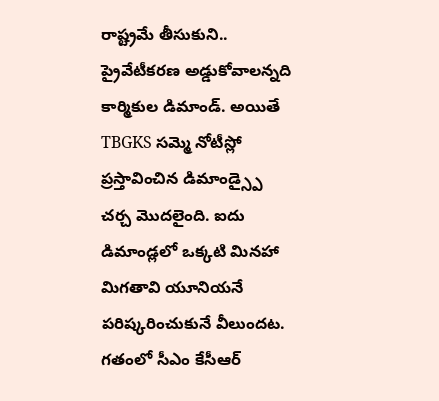రాష్ట్రమే తీసుకుని.. ప్రైవేటీకరణ అడ్డుకోవాలన్నది కార్మికుల డిమాండ్. అయితే TBGKS సమ్మె నోటీస్లో ప్రస్తావించిన డిమాండ్స్పై చర్చ మొదలైంది. ఐదు డిమాండ్లలో ఒక్కటి మినహా మిగతావి యూనియనే పరిష్కరించుకునే వీలుందట. గతంలో సీఎం కేసీఆర్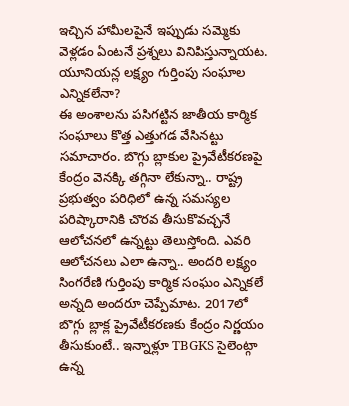ఇచ్చిన హామీలపైనే ఇప్పుడు సమ్మెకు వెళ్లడం ఏంటనే ప్రశ్నలు వినిపిస్తున్నాయట.
యూనియన్ల లక్ష్యం గుర్తింపు సంఘాల ఎన్నికలేనా?
ఈ అంశాలను పసిగట్టిన జాతీయ కార్మిక సంఘాలు కొత్త ఎత్తుగడ వేసినట్టు సమాచారం. బొగ్గు బ్లాకుల ప్రైవేటీకరణపై కేంద్రం వెనక్కి తగ్గినా లేకున్నా.. రాష్ట్ర ప్రభుత్వం పరిధిలో ఉన్న సమస్యల పరిష్కారానికి చొరవ తీసుకొవచ్చనే ఆలోచనలో ఉన్నట్టు తెలుస్తోంది. ఎవరి ఆలోచనలు ఎలా ఉన్నా.. అందరి లక్ష్యం సింగరేణి గుర్తింపు కార్మిక సంఘం ఎన్నికలే అన్నది అందరూ చెప్పేమాట. 2017లో బొగ్గు బ్లాక్ల ప్రైవేటీకరణకు కేంద్రం నిర్ణయం తీసుకుంటే.. ఇన్నాళ్లూ TBGKS సైలెంట్గా ఉన్న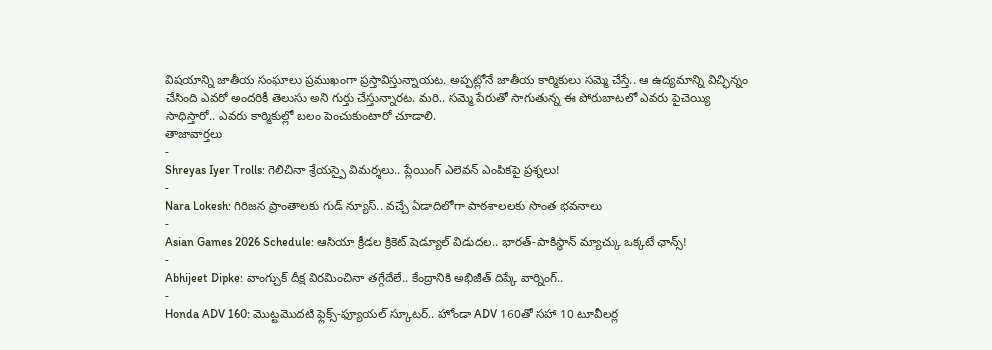విషయాన్ని జాతీయ సంఘాలు ప్రముఖంగా ప్రస్తావిస్తున్నాయట. అప్పట్లోనే జాతీయ కార్మికులు సమ్మె చేస్తే.. ఆ ఉద్యమాన్ని విచ్ఛిన్నం చేసింది ఎవరో అందరికీ తెలుసు అని గుర్తు చేస్తున్నారట. మరి.. సమ్మె పేరుతో సాగుతున్న ఈ పోరుబాటలో ఎవరు పైచెయ్యి సాధిస్తారో.. ఎవరు కార్మికుల్లో బలం పెంచుకుంటారో చూడాలి.
తాజావార్తలు
-
Shreyas Iyer Trolls: గెలిచినా శ్రేయస్పై విమర్శలు.. ప్లేయింగ్ ఎలెవన్ ఎంపికపై ప్రశ్నలు!
-
Nara Lokesh: గిరిజన ప్రాంతాలకు గుడ్ న్యూస్.. వచ్చే ఏడాదిలోగా పాఠశాలలకు సొంత భవనాలు
-
Asian Games 2026 Schedule: ఆసియా క్రీడల క్రికెట్ షెడ్యూల్ విడుదల.. భారత్-పాకిస్థాన్ మ్యాచ్కు ఒక్కటే ఛాన్స్!
-
Abhijeet Dipke: వాంగ్చుక్ దీక్ష విరమించినా తగ్గేదేలే.. కేంద్రానికి అభిజీత్ దిప్కే వార్నింగ్..
-
Honda ADV 160: మొట్టమొదటి ఫ్లెక్స్-ఫ్యూయల్ స్కూటర్.. హోండా ADV 160తో సహా 10 టూవీలర్ల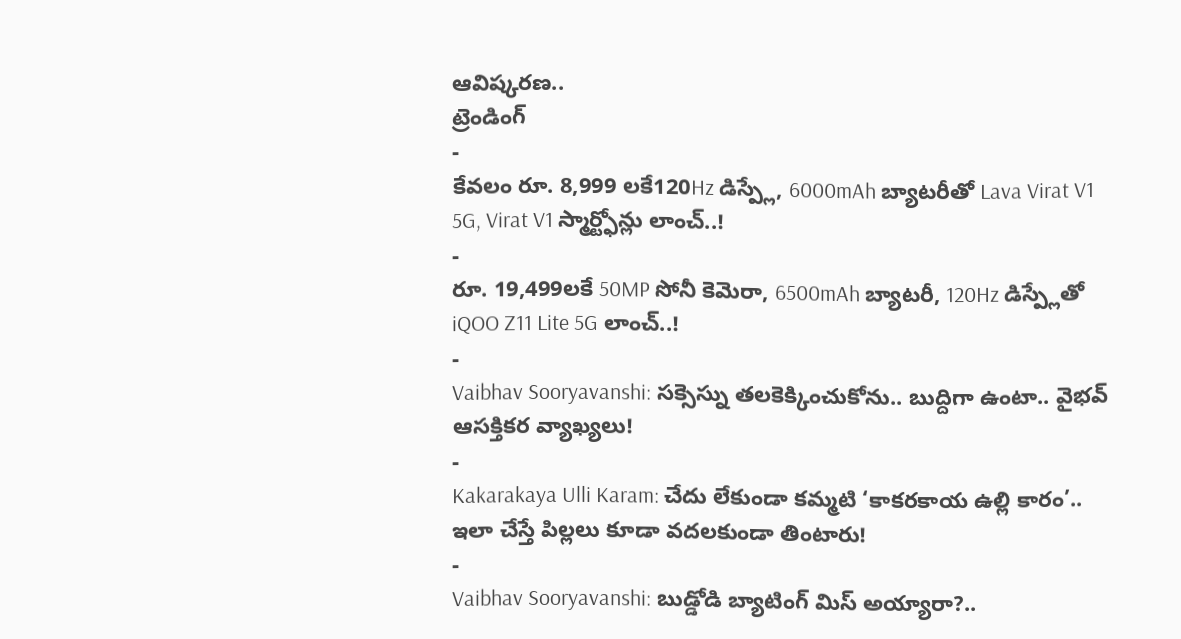ఆవిష్కరణ..
ట్రెండింగ్
-
కేవలం రూ. 8,999 లకే120Hz డిస్ప్లే, 6000mAh బ్యాటరీతో Lava Virat V1 5G, Virat V1 స్మార్ట్ఫోన్లు లాంచ్..!
-
రూ. 19,499లకే 50MP సోనీ కెమెరా, 6500mAh బ్యాటరీ, 120Hz డిస్ప్లేతో iQOO Z11 Lite 5G లాంచ్..!
-
Vaibhav Sooryavanshi: సక్సెస్ను తలకెక్కించుకోను.. బుద్దిగా ఉంటా.. వైభవ్ ఆసక్తికర వ్యాఖ్యలు!
-
Kakarakaya Ulli Karam: చేదు లేకుండా కమ్మటి ‘కాకరకాయ ఉల్లి కారం’.. ఇలా చేస్తే పిల్లలు కూడా వదలకుండా తింటారు!
-
Vaibhav Sooryavanshi: బుడ్డోడి బ్యాటింగ్ మిస్ అయ్యారా?..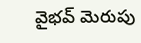వైభవ్ మెరుపు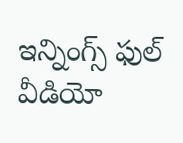ఇన్నింగ్స్ ఫుల్ వీడియో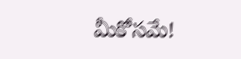మీకోసమే!